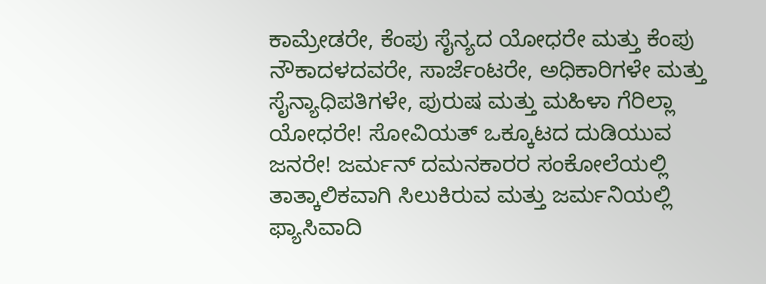ಕಾಮ್ರೇಡರೇ, ಕೆಂಪು ಸೈನ್ಯದ ಯೋಧರೇ ಮತ್ತು ಕೆಂಪು ನೌಕಾದಳದವರೇ, ಸಾರ್ಜೆಂಟರೇ, ಅಧಿಕಾರಿಗಳೇ ಮತ್ತು ಸೈನ್ಯಾಧಿಪತಿಗಳೇ, ಪುರುಷ ಮತ್ತು ಮಹಿಳಾ ಗೆರಿಲ್ಲಾ ಯೋಧರೇ! ಸೋವಿಯತ್ ಒಕ್ಕೂಟದ ದುಡಿಯುವ ಜನರೇ! ಜರ್ಮನ್ ದಮನಕಾರರ ಸಂಕೋಲೆಯಲ್ಲಿ ತಾತ್ಕಾಲಿಕವಾಗಿ ಸಿಲುಕಿರುವ ಮತ್ತು ಜರ್ಮನಿಯಲ್ಲಿ ಫ್ಯಾಸಿವಾದಿ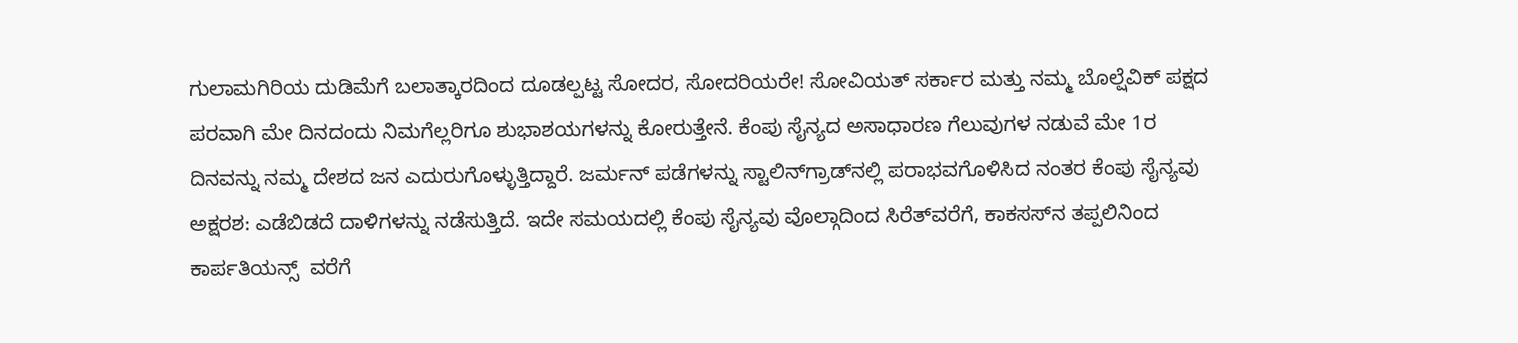ಗುಲಾಮಗಿರಿಯ ದುಡಿಮೆಗೆ ಬಲಾತ್ಕಾರದಿಂದ ದೂಡಲ್ಪಟ್ಟ ಸೋದರ, ಸೋದರಿಯರೇ! ಸೋವಿಯತ್ ಸರ್ಕಾರ ಮತ್ತು ನಮ್ಮ ಬೊಲ್ಷೆವಿಕ್ ಪಕ್ಷದ ಪರವಾಗಿ ಮೇ ದಿನದಂದು ನಿಮಗೆಲ್ಲರಿಗೂ ಶುಭಾಶಯಗಳನ್ನು ಕೋರುತ್ತೇನೆ. ಕೆಂಪು ಸೈನ್ಯದ ಅಸಾಧಾರಣ ಗೆಲುವುಗಳ ನಡುವೆ ಮೇ 1ರ ದಿನವನ್ನು ನಮ್ಮ ದೇಶದ ಜನ ಎದುರುಗೊಳ್ಳುತ್ತಿದ್ದಾರೆ. ಜರ್ಮನ್ ಪಡೆಗಳನ್ನು ಸ್ಟಾಲಿನ್‌ಗ್ರಾಡ್‌ನಲ್ಲಿ ಪರಾಭವಗೊಳಿಸಿದ ನಂತರ ಕೆಂಪು ಸೈನ್ಯವು ಅಕ್ಷರಶ: ಎಡೆಬಿಡದೆ ದಾಳಿಗಳನ್ನು ನಡೆಸುತ್ತಿದೆ. ಇದೇ ಸಮಯದಲ್ಲಿ ಕೆಂಪು ಸೈನ್ಯವು ವೊಲ್ಗಾದಿಂದ ಸಿರೆತ್‌ವರೆಗೆ, ಕಾಕಸಸ್‌ನ ತಪ್ಪಲಿನಿಂದ ಕಾರ್ಪತಿಯನ್ಸ್  ವರೆಗೆ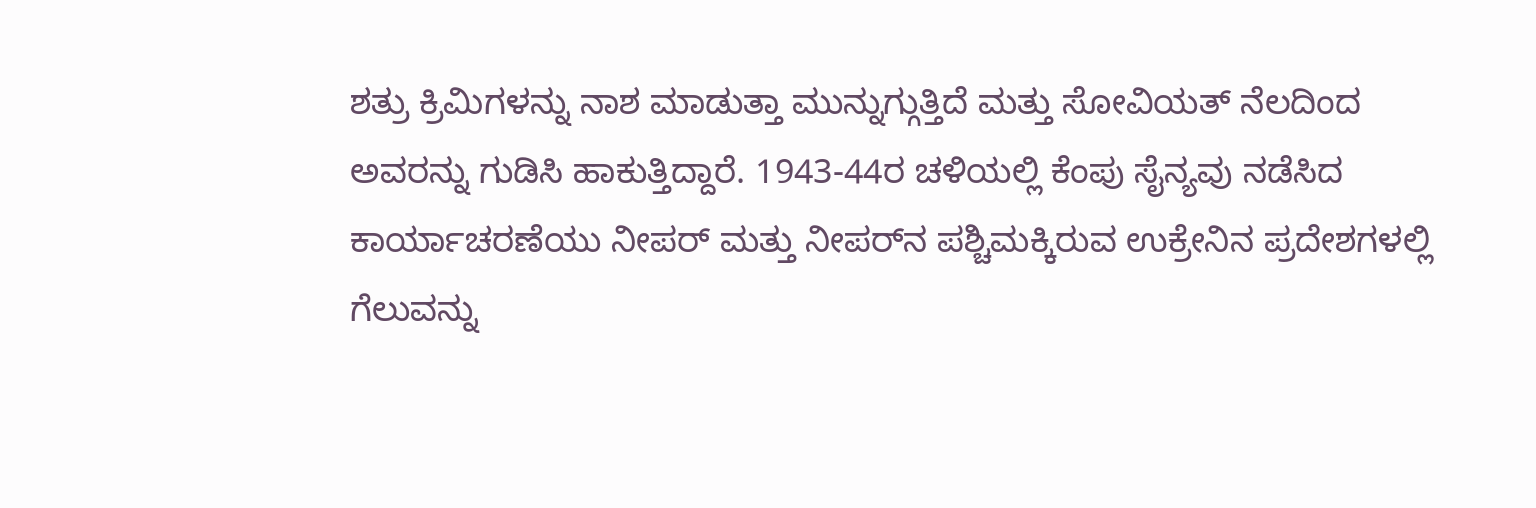ಶತ್ರು ಕ್ರಿಮಿಗಳನ್ನು ನಾಶ ಮಾಡುತ್ತಾ ಮುನ್ನುಗ್ಗುತ್ತಿದೆ ಮತ್ತು ಸೋವಿಯತ್ ನೆಲದಿಂದ ಅವರನ್ನು ಗುಡಿಸಿ ಹಾಕುತ್ತಿದ್ದಾರೆ. 1943-44ರ ಚಳಿಯಲ್ಲಿ ಕೆಂಪು ಸೈನ್ಯವು ನಡೆಸಿದ ಕಾರ್ಯಾಚರಣೆಯು ನೀಪರ್ ಮತ್ತು ನೀಪರ್‌ನ ಪಶ್ಚಿಮಕ್ಕಿರುವ ಉಕ್ರೇನಿನ ಪ್ರದೇಶಗಳಲ್ಲಿ ಗೆಲುವನ್ನು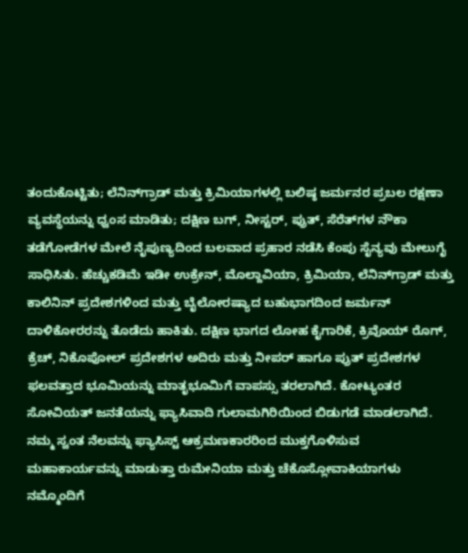ತಂದುಕೊಟ್ಟಿತು; ಲೆನಿನ್‌ಗ್ರಾಡ್ ಮತ್ತು ಕ್ರಿಮಿಯಾಗಳಲ್ಲಿ ಬಲಿಷ್ಠ ಜರ್ಮನರ ಪ್ರಬಲ ರಕ್ಷಣಾ ವ್ಯವಸ್ಥೆಯನ್ನು ಧ್ವಂಸ ಮಾಡಿತು; ದಕ್ಷಿಣ ಬಗ್, ನೀಸ್ಟರ್, ಪ್ರುತ್, ಸೆರೆತ್‌ಗಳ ನೌಕಾ ತಡೆಗೋಡೆಗಳ ಮೇಲೆ ನೈಪುಣ್ಯದಿಂದ ಬಲವಾದ ಪ್ರಹಾರ ನಡೆಸಿ ಕೆಂಪು ಸೈನ್ಯವು ಮೇಲುಗೈ ಸಾಧಿಸಿತು. ಹೆಚ್ಚುಕಡಿಮೆ ಇಡೀ ಉಕ್ರೇನ್, ಮೊಲ್ದಾವಿಯಾ, ಕ್ರಿಮಿಯಾ, ಲೆನಿನ್‌ಗ್ರಾಡ್ ಮತ್ತು ಕಾಲಿನಿನ್ ಪ್ರದೇಶಗಳಿಂದ ಮತ್ತು ಬೈಲೋರಷ್ಯಾದ ಬಹುಭಾಗದಿಂದ ಜರ್ಮನ್ ದಾಳಿಕೋರರನ್ನು ತೊಡೆದು ಹಾಕಿತು. ದಕ್ಷಿಣ ಭಾಗದ ಲೋಹ ಕೈಗಾರಿಕೆ, ಕ್ರಿವೊಯ್ ರೊಗ್, ಕ್ರೆಚ್, ನಿಕೊಪೋಲ್ ಪ್ರದೇಶಗಳ ಅದಿರು ಮತ್ತು ನೀಪರ್ ಹಾಗೂ ಪ್ರುತ್ ಪ್ರದೇಶಗಳ ಫಲವತ್ತಾದ ಭೂಮಿಯನ್ನು ಮಾತೃಭೂಮಿಗೆ ವಾಪಸ್ಸು ತರಲಾಗಿದೆ. ಕೋಟ್ಯಂತರ ಸೋವಿಯತ್ ಜನತೆಯನ್ನು ಫ್ಯಾಸಿವಾದಿ ಗುಲಾಮಗಿರಿಯಿಂದ ಬಿಡುಗಡೆ ಮಾಡಲಾಗಿದೆ. ನಮ್ಮ ಸ್ವಂತ ನೆಲವನ್ನು ಫ್ಯಾಸಿಸ್ಟ್ ಆಕ್ರಮಣಕಾರರಿಂದ ಮುಕ್ತಗೊಳಿಸುವ ಮಹಾಕಾರ್ಯವನ್ನು ಮಾಡುತ್ತಾ ರುಮೇನಿಯಾ ಮತ್ತು ಚೆಕೊಸ್ಲೋವಾಕಿಯಾಗಳು ನಮ್ಮೊಂದಿಗೆ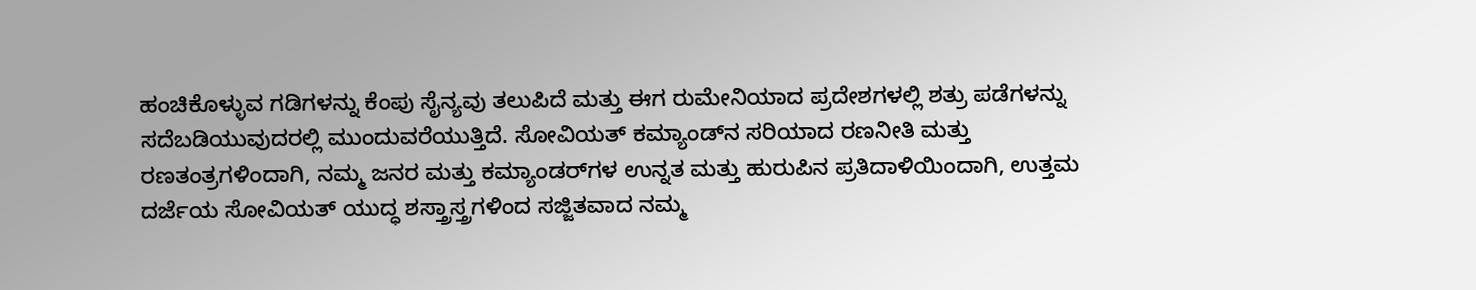ಹಂಚಿಕೊಳ್ಳುವ ಗಡಿಗಳನ್ನು ಕೆಂಪು ಸೈನ್ಯವು ತಲುಪಿದೆ ಮತ್ತು ಈಗ ರುಮೇನಿಯಾದ ಪ್ರದೇಶಗಳಲ್ಲಿ ಶತ್ರು ಪಡೆಗಳನ್ನು ಸದೆಬಡಿಯುವುದರಲ್ಲಿ ಮುಂದುವರೆಯುತ್ತಿದೆ. ಸೋವಿಯತ್ ಕಮ್ಯಾಂಡ್‌ನ ಸರಿಯಾದ ರಣನೀತಿ ಮತ್ತು ರಣತಂತ್ರಗಳಿಂದಾಗಿ, ನಮ್ಮ ಜನರ ಮತ್ತು ಕಮ್ಯಾಂಡರ್‌ಗಳ ಉನ್ನತ ಮತ್ತು ಹುರುಪಿನ ಪ್ರತಿದಾಳಿಯಿಂದಾಗಿ, ಉತ್ತಮ ದರ್ಜೆಯ ಸೋವಿಯತ್ ಯುದ್ಧ ಶಸ್ತ್ರಾಸ್ತ್ರಗಳಿಂದ ಸಜ್ಜಿತವಾದ ನಮ್ಮ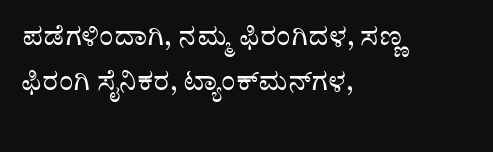ಪಡೆಗಳಿಂದಾಗಿ, ನಮ್ಮ ಫಿರಂಗಿದಳ, ಸಣ್ಣ ಫಿರಂಗಿ ಸೈನಿಕರ, ಟ್ಯಾಂಕ್‌ಮನ್‌ಗಳ,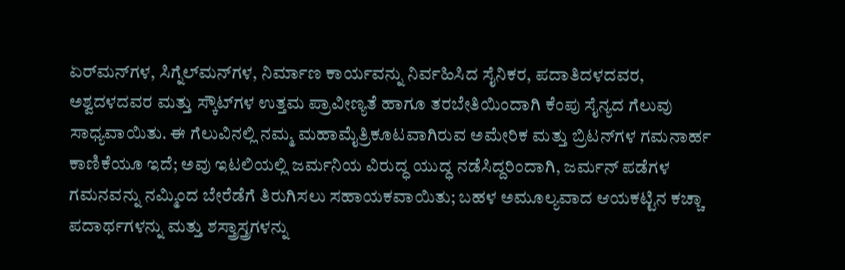ಏರ್‌ಮನ್‌ಗಳ, ಸಿಗ್ನೆಲ್‌ಮನ್‌ಗಳ, ನಿರ್ಮಾಣ ಕಾರ್ಯವನ್ನು ನಿರ್ವಹಿಸಿದ ಸೈನಿಕರ, ಪದಾತಿದಳದವರ, ಅಶ್ವದಳದವರ ಮತ್ತು ಸ್ಕೌಟ್‌ಗಳ ಉತ್ತಮ ಪ್ರಾವೀಣ್ಯತೆ ಹಾಗೂ ತರಬೇತಿಯಿಂದಾಗಿ ಕೆಂಪು ಸೈನ್ಯದ ಗೆಲುವು ಸಾಧ್ಯವಾಯಿತು. ಈ ಗೆಲುವಿನಲ್ಲಿ ನಮ್ಮ ಮಹಾಮೈತ್ರಿಕೂಟವಾಗಿರುವ ಅಮೇರಿಕ ಮತ್ತು ಬ್ರಿಟನ್‌ಗಳ ಗಮನಾರ್ಹ ಕಾಣಿಕೆಯೂ ಇದೆ; ಅವು ಇಟಲಿಯಲ್ಲಿ ಜರ್ಮನಿಯ ವಿರುದ್ಧ ಯುದ್ಧ ನಡೆಸಿದ್ದರಿಂದಾಗಿ, ಜರ್ಮನ್ ಪಡೆಗಳ ಗಮನವನ್ನು ನಮ್ಮಿಂದ ಬೇರೆಡೆಗೆ ತಿರುಗಿಸಲು ಸಹಾಯಕವಾಯಿತು; ಬಹಳ ಅಮೂಲ್ಯವಾದ ಆಯಕಟ್ಟಿನ ಕಚ್ಚಾ ಪದಾರ್ಥಗಳನ್ನು ಮತ್ತು ಶಸ್ತ್ರಾಸ್ತ್ರಗಳನ್ನು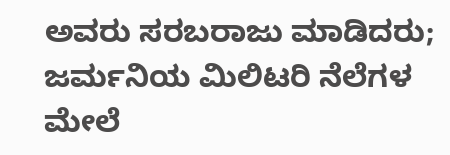ಅವರು ಸರಬರಾಜು ಮಾಡಿದರು; ಜರ್ಮನಿಯ ಮಿಲಿಟರಿ ನೆಲೆಗಳ ಮೇಲೆ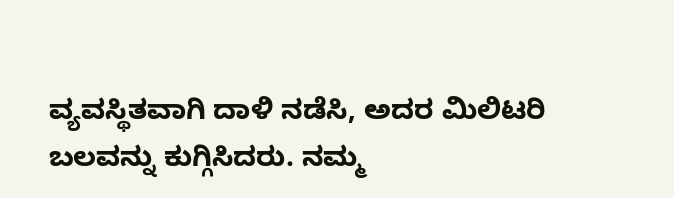ವ್ಯವಸ್ಥಿತವಾಗಿ ದಾಳಿ ನಡೆಸಿ, ಅದರ ಮಿಲಿಟರಿ ಬಲವನ್ನು ಕುಗ್ಗಿಸಿದರು. ನಮ್ಮ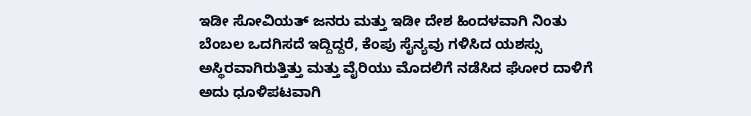ಇಡೀ ಸೋವಿಯತ್ ಜನರು ಮತ್ತು ಇಡೀ ದೇಶ ಹಿಂದಳವಾಗಿ ನಿಂತು ಬೆಂಬಲ ಒದಗಿಸದೆ ಇದ್ದಿದ್ದರೆ, ಕೆಂಪು ಸೈನ್ಯವು ಗಳಿಸಿದ ಯಶಸ್ಸು ಅಸ್ಥಿರವಾಗಿರುತ್ತಿತ್ತು ಮತ್ತು ವೈರಿಯು ಮೊದಲಿಗೆ ನಡೆಸಿದ ಘೋರ ದಾಳಿಗೆ ಅದು ಧೂಳಿಪಟವಾಗಿ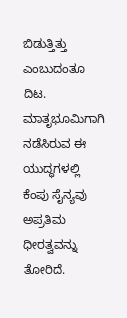ಬಿಡುತ್ತಿತ್ತು ಎಂಬುದಂತೂ ದಿಟ. ಮಾತೃಭೂಮಿಗಾಗಿ ನಡೆಸಿರುವ ಈ ಯುದ್ಧಗಳಲ್ಲಿ ಕೆಂಪು ಸೈನ್ಯವು ಅಪ್ರತಿಮ ಧೀರತ್ವವನ್ನು ತೋರಿದೆ.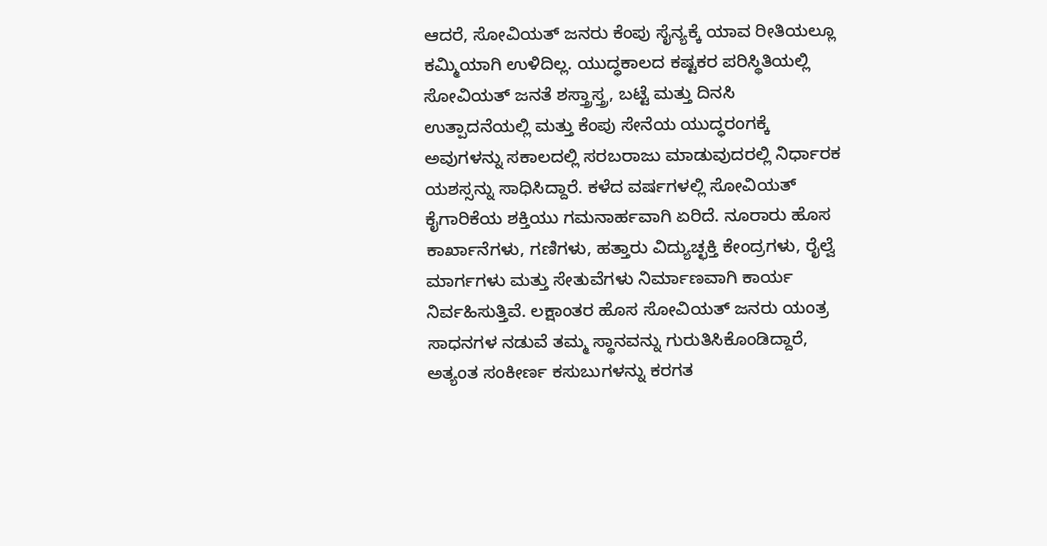ಆದರೆ, ಸೋವಿಯತ್ ಜನರು ಕೆಂಪು ಸೈನ್ಯಕ್ಕೆ ಯಾವ ರೀತಿಯಲ್ಲೂ ಕಮ್ಮಿಯಾಗಿ ಉಳಿದಿಲ್ಲ. ಯುದ್ಧಕಾಲದ ಕಷ್ಟಕರ ಪರಿಸ್ಥಿತಿಯಲ್ಲಿ ಸೋವಿಯತ್ ಜನತೆ ಶಸ್ತ್ರಾಸ್ತ್ರ, ಬಟ್ಟೆ ಮತ್ತು ದಿನಸಿ ಉತ್ಪಾದನೆಯಲ್ಲಿ ಮತ್ತು ಕೆಂಪು ಸೇನೆಯ ಯುದ್ಧರಂಗಕ್ಕೆ ಅವುಗಳನ್ನು ಸಕಾಲದಲ್ಲಿ ಸರಬರಾಜು ಮಾಡುವುದರಲ್ಲಿ ನಿರ್ಧಾರಕ ಯಶಸ್ಸನ್ನು ಸಾಧಿಸಿದ್ದಾರೆ. ಕಳೆದ ವರ್ಷಗಳಲ್ಲಿ ಸೋವಿಯತ್ ಕೈಗಾರಿಕೆಯ ಶಕ್ತಿಯು ಗಮನಾರ್ಹವಾಗಿ ಏರಿದೆ. ನೂರಾರು ಹೊಸ ಕಾರ್ಖಾನೆಗಳು, ಗಣಿಗಳು, ಹತ್ತಾರು ವಿದ್ಯುಚ್ಛಕ್ತಿ ಕೇಂದ್ರಗಳು, ರೈಲ್ವೆ ಮಾರ್ಗಗಳು ಮತ್ತು ಸೇತುವೆಗಳು ನಿರ್ಮಾಣವಾಗಿ ಕಾರ್ಯ ನಿರ್ವಹಿಸುತ್ತಿವೆ. ಲಕ್ಷಾಂತರ ಹೊಸ ಸೋವಿಯತ್ ಜನರು ಯಂತ್ರ ಸಾಧನಗಳ ನಡುವೆ ತಮ್ಮ ಸ್ಥಾನವನ್ನು ಗುರುತಿಸಿಕೊಂಡಿದ್ದಾರೆ, ಅತ್ಯಂತ ಸಂಕೀರ್ಣ ಕಸುಬುಗಳನ್ನು ಕರಗತ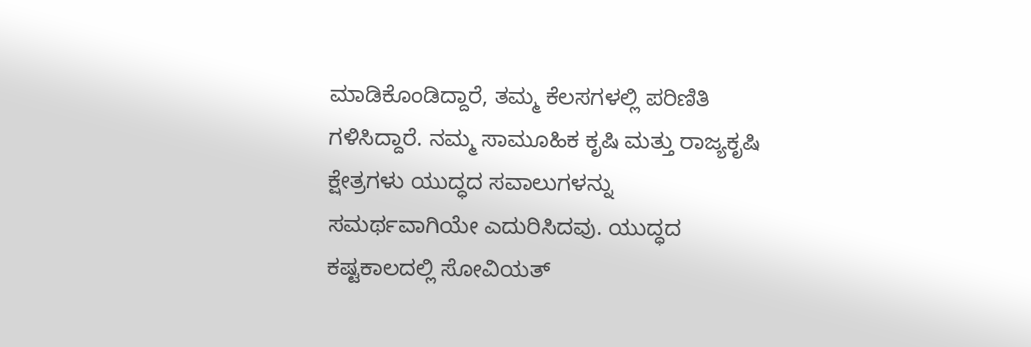ಮಾಡಿಕೊಂಡಿದ್ದಾರೆ, ತಮ್ಮ ಕೆಲಸಗಳಲ್ಲಿ ಪರಿಣಿತಿ ಗಳಿಸಿದ್ದಾರೆ. ನಮ್ಮ ಸಾಮೂಹಿಕ ಕೃಷಿ ಮತ್ತು ರಾಜ್ಯಕೃಷಿ ಕ್ಷೇತ್ರಗಳು ಯುದ್ಧದ ಸವಾಲುಗಳನ್ನು ಸಮರ್ಥವಾಗಿಯೇ ಎದುರಿಸಿದವು. ಯುದ್ಧದ ಕಷ್ಟಕಾಲದಲ್ಲಿ ಸೋವಿಯತ್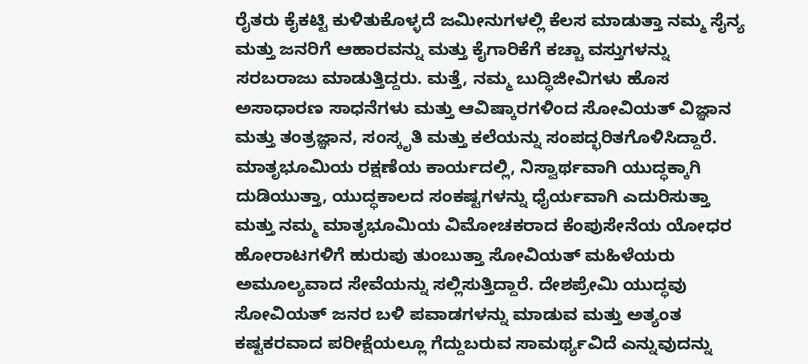ರೈತರು ಕೈಕಟ್ಟಿ ಕುಳಿತುಕೊಳ್ಳದೆ ಜಮೀನುಗಳಲ್ಲಿ ಕೆಲಸ ಮಾಡುತ್ತಾ ನಮ್ಮ ಸೈನ್ಯ ಮತ್ತು ಜನರಿಗೆ ಆಹಾರವನ್ನು ಮತ್ತು ಕೈಗಾರಿಕೆಗೆ ಕಚ್ಚಾ ವಸ್ತುಗಳನ್ನು ಸರಬರಾಜು ಮಾಡುತ್ತಿದ್ದರು. ಮತ್ತೆ, ನಮ್ಮ ಬುದ್ಧಿಜೀವಿಗಳು ಹೊಸ ಅಸಾಧಾರಣ ಸಾಧನೆಗಳು ಮತ್ತು ಆವಿಷ್ಕಾರಗಳಿಂದ ಸೋವಿಯತ್ ವಿಜ್ಞಾನ ಮತ್ತು ತಂತ್ರಜ್ಞಾನ, ಸಂಸ್ಕೃತಿ ಮತ್ತು ಕಲೆಯನ್ನು ಸಂಪದ್ಭರಿತಗೊಳಿಸಿದ್ದಾರೆ. ಮಾತೃಭೂಮಿಯ ರಕ್ಷಣೆಯ ಕಾರ್ಯದಲ್ಲಿ, ನಿಸ್ವಾರ್ಥವಾಗಿ ಯುದ್ಧಕ್ಕಾಗಿ ದುಡಿಯುತ್ತಾ, ಯುದ್ಧಕಾಲದ ಸಂಕಷ್ಟಗಳನ್ನು ಧೈರ್ಯವಾಗಿ ಎದುರಿಸುತ್ತಾ ಮತ್ತು ನಮ್ಮ ಮಾತೃಭೂಮಿಯ ವಿಮೋಚಕರಾದ ಕೆಂಪುಸೇನೆಯ ಯೋಧರ ಹೋರಾಟಗಳಿಗೆ ಹುರುಪು ತುಂಬುತ್ತಾ ಸೋವಿಯತ್ ಮಹಿಳೆಯರು ಅಮೂಲ್ಯವಾದ ಸೇವೆಯನ್ನು ಸಲ್ಲಿಸುತ್ತಿದ್ದಾರೆ. ದೇಶಪ್ರೇಮಿ ಯುದ್ಧವು ಸೋವಿಯತ್ ಜನರ ಬಳಿ ಪವಾಡಗಳನ್ನು ಮಾಡುವ ಮತ್ತು ಅತ್ಯಂತ ಕಷ್ಟಕರವಾದ ಪರೀಕ್ಷೆಯಲ್ಲೂ ಗೆದ್ದುಬರುವ ಸಾಮರ್ಥ್ಯವಿದೆ ಎನ್ನುವುದನ್ನು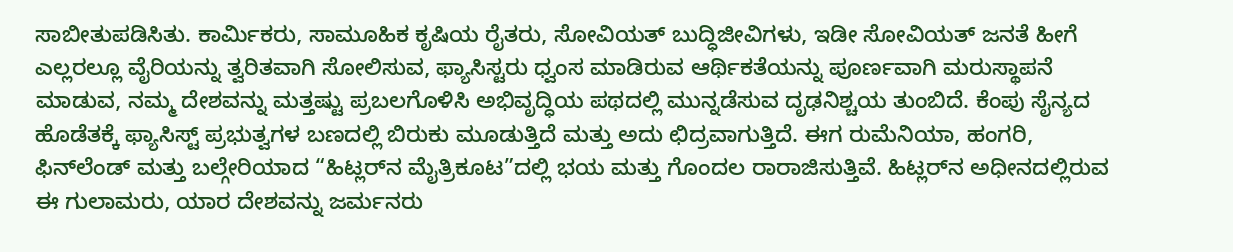ಸಾಬೀತುಪಡಿಸಿತು. ಕಾರ್ಮಿಕರು, ಸಾಮೂಹಿಕ ಕೃಷಿಯ ರೈತರು, ಸೋವಿಯತ್ ಬುದ್ಧಿಜೀವಿಗಳು, ಇಡೀ ಸೋವಿಯತ್ ಜನತೆ ಹೀಗೆ ಎಲ್ಲರಲ್ಲೂ ವೈರಿಯನ್ನು ತ್ವರಿತವಾಗಿ ಸೋಲಿಸುವ, ಫ್ಯಾಸಿಸ್ಟರು ಧ್ವಂಸ ಮಾಡಿರುವ ಆರ್ಥಿಕತೆಯನ್ನು ಪೂರ್ಣವಾಗಿ ಮರುಸ್ಥಾಪನೆ ಮಾಡುವ, ನಮ್ಮ ದೇಶವನ್ನು ಮತ್ತಷ್ಟು ಪ್ರಬಲಗೊಳಿಸಿ ಅಭಿವೃದ್ಧಿಯ ಪಥದಲ್ಲಿ ಮುನ್ನಡೆಸುವ ದೃಢನಿಶ್ಚಯ ತುಂಬಿದೆ. ಕೆಂಪು ಸೈನ್ಯದ ಹೊಡೆತಕ್ಕೆ ಫ್ಯಾಸಿಸ್ಟ್ ಪ್ರಭುತ್ವಗಳ ಬಣದಲ್ಲಿ ಬಿರುಕು ಮೂಡುತ್ತಿದೆ ಮತ್ತು ಅದು ಛಿದ್ರವಾಗುತ್ತಿದೆ. ಈಗ ರುಮೆನಿಯಾ, ಹಂಗರಿ, ಫಿನ್‌ಲೆಂಡ್ ಮತ್ತು ಬಲ್ಗೇರಿಯಾದ “ಹಿಟ್ಲರ್‌ನ ಮೈತ್ರಿಕೂಟ”ದಲ್ಲಿ ಭಯ ಮತ್ತು ಗೊಂದಲ ರಾರಾಜಿಸುತ್ತಿವೆ. ಹಿಟ್ಲರ್‌ನ ಅಧೀನದಲ್ಲಿರುವ ಈ ಗುಲಾಮರು, ಯಾರ ದೇಶವನ್ನು ಜರ್ಮನರು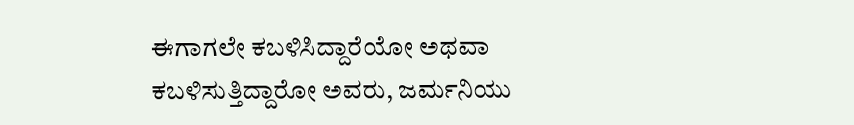ಈಗಾಗಲೇ ಕಬಳಿಸಿದ್ದಾರೆಯೋ ಅಥವಾ ಕಬಳಿಸುತ್ತಿದ್ದಾರೋ ಅವರು, ಜರ್ಮನಿಯು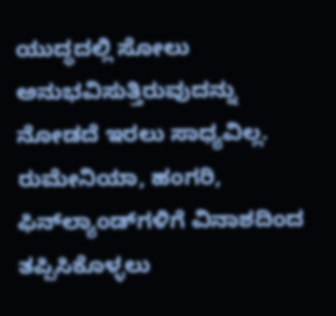ಯುದ್ಧದಲ್ಲಿ ಸೋಲು ಅನುಭವಿಸುತ್ತಿರುವುದನ್ನು ನೋಡದೆ ಇರಲು ಸಾಧ್ಯವಿಲ್ಲ. ರುಮೇನಿಯಾ, ಹಂಗರಿ, ಫಿನ್‌ಲ್ಯಾಂಡ್‌ಗಳಿಗೆ ವಿನಾಶದಿಂದ ತಪ್ಪಿಸಿಕೊಳ್ಳಲು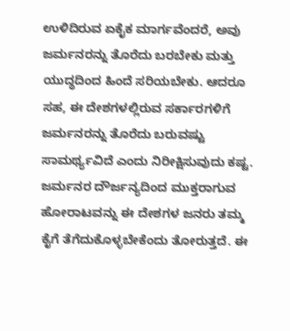ಉಳಿದಿರುವ ಏಕೈಕ ಮಾರ್ಗವೆಂದರೆ, ಅವು ಜರ್ಮನರನ್ನು ತೊರೆದು ಬರಬೇಕು ಮತ್ತು ಯುದ್ಧದಿಂದ ಹಿಂದೆ ಸರಿಯಬೇಕು. ಆದರೂ ಸಹ, ಈ ದೇಶಗಳಲ್ಲಿರುವ ಸರ್ಕಾರಗಳಿಗೆ ಜರ್ಮನರನ್ನು ತೊರೆದು ಬರುವಷ್ಟು ಸಾಮರ್ಥ್ಯವಿದೆ ಎಂದು ನಿರೀಕ್ಷಿಸುವುದು ಕಷ್ಟ. ಜರ್ಮನರ ದೌರ್ಜನ್ಯದಿಂದ ಮುಕ್ತರಾಗುವ ಹೋರಾಟವನ್ನು ಈ ದೇಶಗಳ ಜನರು ತಮ್ಮ ಕೈಗೆ ತೆಗೆದುಕೊಳ್ಳಬೇಕೆಂದು ತೋರುತ್ತದೆ. ಈ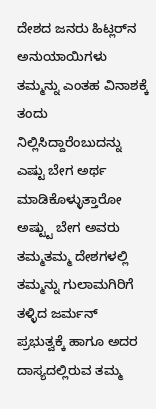ದೇಶದ ಜನರು ಹಿಟ್ಲರ್‌ನ ಅನುಯಾಯಿಗಳು ತಮ್ಮನ್ನು ಎಂತಹ ವಿನಾಶಕ್ಕೆ ತಂದು ನಿಲ್ಲಿಸಿದ್ದಾರೆಂಬುದನ್ನು ಎಷ್ಟು ಬೇಗ ಅರ್ಥ ಮಾಡಿಕೊಳ್ಳುತ್ತಾರೋ ಅಷ್ಟ್ಟು ಬೇಗ ಅವರು ತಮ್ಮತಮ್ಮ ದೇಶಗಳಲ್ಲಿ ತಮ್ಮನ್ನು ಗುಲಾಮಗಿರಿಗೆ ತಳ್ಳಿದ ಜರ್ಮನ್ ಪ್ರಭುತ್ವಕ್ಕೆ ಹಾಗೂ ಅದರ ದಾಸ್ಯದಲ್ಲಿರುವ ತಮ್ಮ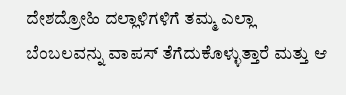ದೇಶದ್ರೋಹಿ ದಲ್ಲಾಳಿಗಳಿಗೆ ತಮ್ಮ ಎಲ್ಲಾ ಬೆಂಬಲವನ್ನು ವಾಪಸ್ ತೆಗೆದುಕೊಳ್ಳುತ್ತಾರೆ ಮತ್ತು ಆ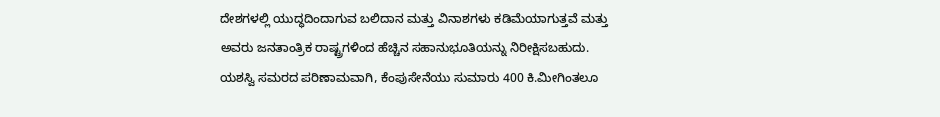ದೇಶಗಳಲ್ಲಿ ಯುದ್ಧದಿಂದಾಗುವ ಬಲಿದಾನ ಮತ್ತು ವಿನಾಶಗಳು ಕಡಿಮೆಯಾಗುತ್ತವೆ ಮತ್ತು ಅವರು ಜನತಾಂತ್ರಿಕ ರಾಷ್ಟ್ರಗಳಿಂದ ಹೆಚ್ಚಿನ ಸಹಾನುಭೂತಿಯನ್ನು ನಿರೀಕ್ಷಿಸಬಹುದು. ಯಶಸ್ವಿ ಸಮರದ ಪರಿಣಾಮವಾಗಿ, ಕೆಂಪುಸೇನೆಯು ಸುಮಾರು 400 ಕಿ.ಮೀಗಿಂತಲೂ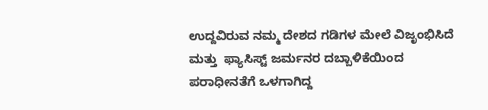ಉದ್ದವಿರುವ ನಮ್ಮ ದೇಶದ ಗಡಿಗಳ ಮೇಲೆ ವಿಜೃಂಭಿಸಿದೆ ಮತ್ತು  ಫ್ಯಾಸಿಸ್ಟ್ ಜರ್ಮನರ ದಬ್ಬಾಳಿಕೆಯಿಂದ ಪರಾಧೀನತೆಗೆ ಒಳಗಾಗಿದ್ದ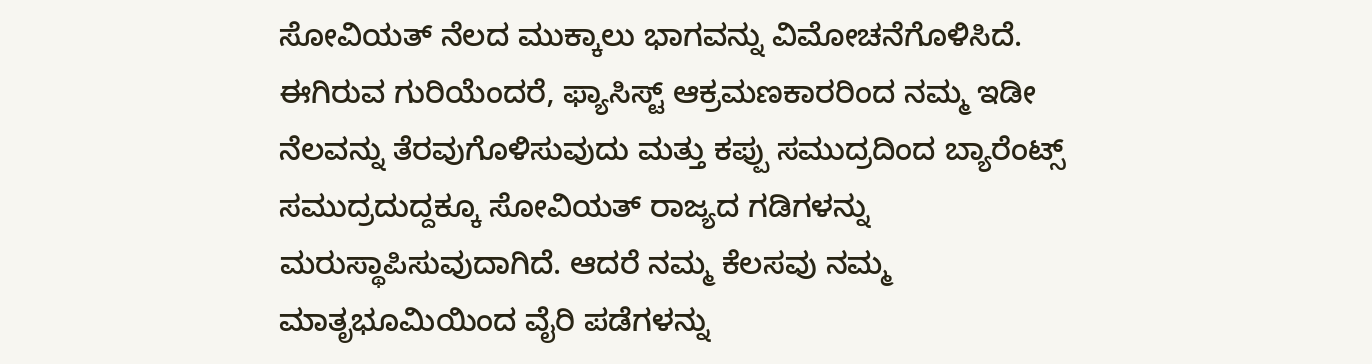ಸೋವಿಯತ್ ನೆಲದ ಮುಕ್ಕಾಲು ಭಾಗವನ್ನು ವಿಮೋಚನೆಗೊಳಿಸಿದೆ. ಈಗಿರುವ ಗುರಿಯೆಂದರೆ, ಫ್ಯಾಸಿಸ್ಟ್ ಆಕ್ರಮಣಕಾರರಿಂದ ನಮ್ಮ ಇಡೀ ನೆಲವನ್ನು ತೆರವುಗೊಳಿಸುವುದು ಮತ್ತು ಕಪ್ಪು ಸಮುದ್ರದಿಂದ ಬ್ಯಾರೆಂಟ್ಸ್ ಸಮುದ್ರದುದ್ದಕ್ಕೂ ಸೋವಿಯತ್ ರಾಜ್ಯದ ಗಡಿಗಳನ್ನು ಮರುಸ್ಥಾಪಿಸುವುದಾಗಿದೆ. ಆದರೆ ನಮ್ಮ ಕೆಲಸವು ನಮ್ಮ ಮಾತೃಭೂಮಿಯಿಂದ ವೈರಿ ಪಡೆಗಳನ್ನು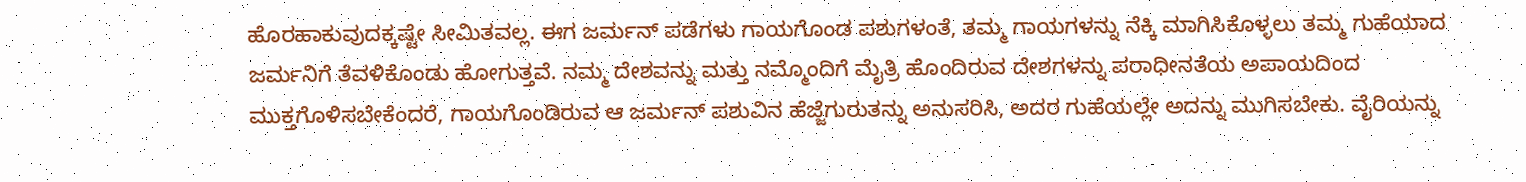ಹೊರಹಾಕುವುದಕ್ಕಷ್ಟೇ ಸೀಮಿತವಲ್ಲ. ಈಗ ಜರ್ಮನ್ ಪಡೆಗಳು ಗಾಯಗೊಂಡ ಪಶುಗಳಂತೆ, ತಮ್ಮ ಗಾಯಗಳನ್ನು ನೆಕ್ಕಿ ಮಾಗಿಸಿಕೊಳ್ಳಲು ತಮ್ಮ ಗುಹೆಯಾದ ಜರ್ಮನಿಗೆ ತೆವಳಿಕೊಂಡು ಹೋಗುತ್ತವೆ. ನಮ್ಮ ದೇಶವನ್ನು ಮತ್ತು ನಮ್ಮೊಂದಿಗೆ ಮೈತ್ರಿ ಹೊಂದಿರುವ ದೇಶಗಳನ್ನು ಪರಾಧೀನತೆಯ ಅಪಾಯದಿಂದ ಮುಕ್ತಗೊಳಿಸಬೇಕೆಂದರೆ, ಗಾಯಗೊಂಡಿರುವ ಆ ಜರ್ಮನ್ ಪಶುವಿನ ಹೆಜ್ಜೆಗುರುತನ್ನು ಅನುಸರಿಸಿ, ಅದರ ಗುಹೆಯಲ್ಲೇ ಅದನ್ನು ಮುಗಿಸಬೇಕು. ವೈರಿಯನ್ನು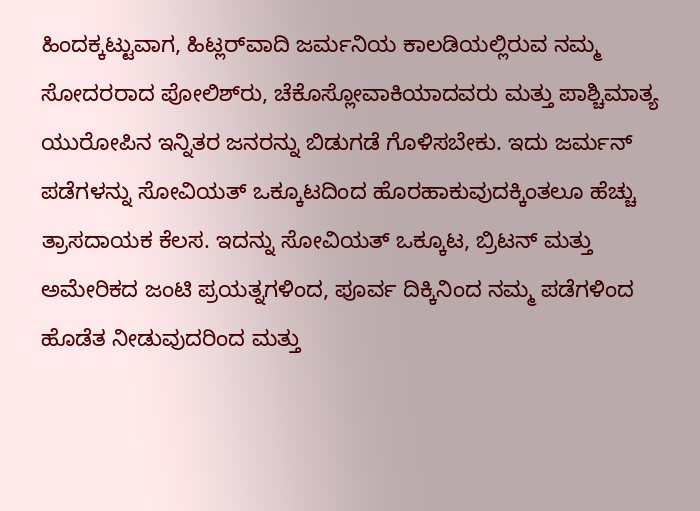ಹಿಂದಕ್ಕಟ್ಟುವಾಗ, ಹಿಟ್ಲರ್‌ವಾದಿ ಜರ್ಮನಿಯ ಕಾಲಡಿಯಲ್ಲಿರುವ ನಮ್ಮ ಸೋದರರಾದ ಪೋಲಿಶ್‌ರು, ಚೆಕೊಸ್ಲೋವಾಕಿಯಾದವರು ಮತ್ತು ಪಾಶ್ಚಿಮಾತ್ಯ ಯುರೋಪಿನ ಇನ್ನಿತರ ಜನರನ್ನು ಬಿಡುಗಡೆ ಗೊಳಿಸಬೇಕು. ಇದು ಜರ್ಮನ್ ಪಡೆಗಳನ್ನು ಸೋವಿಯತ್ ಒಕ್ಕೂಟದಿಂದ ಹೊರಹಾಕುವುದಕ್ಕಿಂತಲೂ ಹೆಚ್ಚು ತ್ರಾಸದಾಯಕ ಕೆಲಸ. ಇದನ್ನು ಸೋವಿಯತ್ ಒಕ್ಕೂಟ, ಬ್ರಿಟನ್ ಮತ್ತು ಅಮೇರಿಕದ ಜಂಟಿ ಪ್ರಯತ್ನಗಳಿಂದ, ಪೂರ್ವ ದಿಕ್ಕಿನಿಂದ ನಮ್ಮ ಪಡೆಗಳಿಂದ ಹೊಡೆತ ನೀಡುವುದರಿಂದ ಮತ್ತು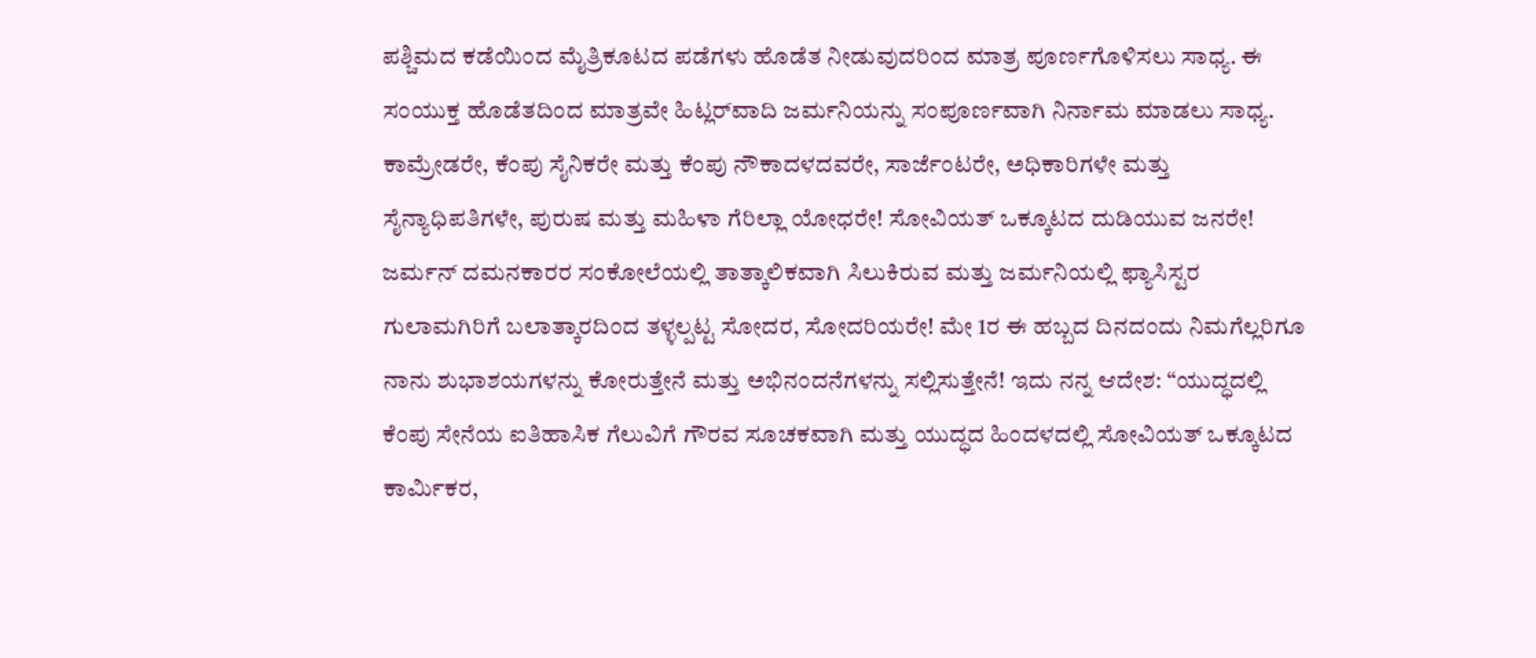ಪಶ್ಚಿಮದ ಕಡೆಯಿಂದ ಮೈತ್ರಿಕೂಟದ ಪಡೆಗಳು ಹೊಡೆತ ನೀಡುವುದರಿಂದ ಮಾತ್ರ ಪೂರ್ಣಗೊಳಿಸಲು ಸಾಧ್ಯ. ಈ ಸಂಯುಕ್ತ ಹೊಡೆತದಿಂದ ಮಾತ್ರವೇ ಹಿಟ್ಲರ್‌ವಾದಿ ಜರ್ಮನಿಯನ್ನು ಸಂಪೂರ್ಣವಾಗಿ ನಿರ್ನಾಮ ಮಾಡಲು ಸಾಧ್ಯ. ಕಾಮ್ರೇಡರೇ, ಕೆಂಪು ಸೈನಿಕರೇ ಮತ್ತು ಕೆಂಪು ನೌಕಾದಳದವರೇ, ಸಾರ್ಜೆಂಟರೇ, ಅಧಿಕಾರಿಗಳೇ ಮತ್ತು ಸೈನ್ಯಾಧಿಪತಿಗಳೇ, ಪುರುಷ ಮತ್ತು ಮಹಿಳಾ ಗೆರಿಲ್ಲಾ ಯೋಧರೇ! ಸೋವಿಯತ್ ಒಕ್ಕೂಟದ ದುಡಿಯುವ ಜನರೇ! ಜರ್ಮನ್ ದಮನಕಾರರ ಸಂಕೋಲೆಯಲ್ಲಿ ತಾತ್ಕಾಲಿಕವಾಗಿ ಸಿಲುಕಿರುವ ಮತ್ತು ಜರ್ಮನಿಯಲ್ಲಿ ಫ್ಯಾಸಿಸ್ಟರ ಗುಲಾಮಗಿರಿಗೆ ಬಲಾತ್ಕಾರದಿಂದ ತಳ್ಳಲ್ಪಟ್ಟ ಸೋದರ, ಸೋದರಿಯರೇ! ಮೇ 1ರ ಈ ಹಬ್ಬದ ದಿನದಂದು ನಿಮಗೆಲ್ಲರಿಗೂ ನಾನು ಶುಭಾಶಯಗಳನ್ನು ಕೋರುತ್ತೇನೆ ಮತ್ತು ಅಭಿನಂದನೆಗಳನ್ನು ಸಲ್ಲಿಸುತ್ತೇನೆ! ಇದು ನನ್ನ ಆದೇಶ: “ಯುದ್ಧದಲ್ಲಿ ಕೆಂಪು ಸೇನೆಯ ಐತಿಹಾಸಿಕ ಗೆಲುವಿಗೆ ಗೌರವ ಸೂಚಕವಾಗಿ ಮತ್ತು ಯುದ್ಧದ ಹಿಂದಳದಲ್ಲಿ ಸೋವಿಯತ್ ಒಕ್ಕೂಟದ ಕಾರ್ಮಿಕರ,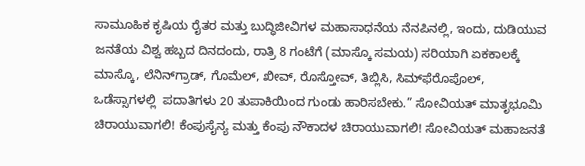ಸಾಮೂಹಿಕ ಕೃಷಿಯ ರೈತರ ಮತ್ತು ಬುದ್ಧಿಜೀವಿಗಳ ಮಹಾಸಾಧನೆಯ ನೆನಪಿನಲ್ಲಿ, ಇಂದು, ದುಡಿಯುವ ಜನತೆಯ ವಿಶ್ವ ಹಬ್ಬದ ದಿನದಂದು, ರಾತ್ರಿ 8 ಗಂಟೆಗೆ (ಮಾಸ್ಕೊ ಸಮಯ) ಸರಿಯಾಗಿ ಏಕಕಾಲಕ್ಕೆ ಮಾಸ್ಕೊ, ಲೆನಿನ್‌ಗ್ರಾಡ್, ಗೊಮೆಲ್, ಖೀವ್, ರೊಸ್ತೋವ್, ತಿಬ್ಲಿಸಿ, ಸಿಮ್‌ಫೆರೊಪೊಲ್, ಒಡೆಸ್ಸಾಗಳಲ್ಲಿ  ಪದಾತಿಗಳು 20 ತುಪಾಕಿಯಿಂದ ಗುಂಡು ಹಾರಿಸಬೇಕು.” ಸೋವಿಯತ್ ಮಾತೃಭೂಮಿ ಚಿರಾಯುವಾಗಲಿ! ಕೆಂಪುಸೈನ್ಯ ಮತ್ತು ಕೆಂಪು ನೌಕಾದಳ ಚಿರಾಯುವಾಗಲಿ! ಸೋವಿಯತ್ ಮಹಾಜನತೆ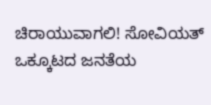ಚಿರಾಯುವಾಗಲಿ! ಸೋವಿಯತ್ ಒಕ್ಕೂಟದ ಜನತೆಯ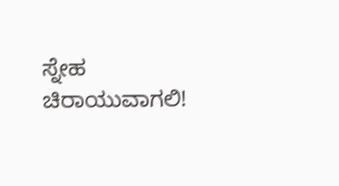ಸ್ನೇಹ ಚಿರಾಯುವಾಗಲಿ!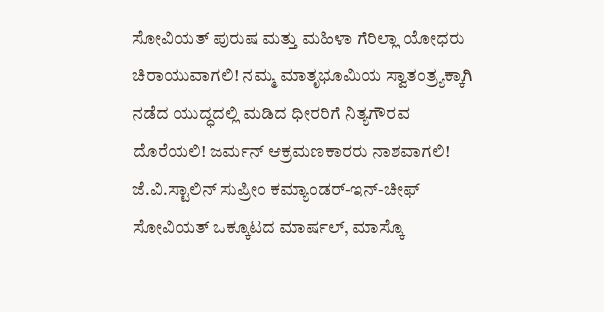ಸೋವಿಯತ್ ಪುರುಷ ಮತ್ತು ಮಹಿಳಾ ಗೆರಿಲ್ಲಾ ಯೋಧರು ಚಿರಾಯುವಾಗಲಿ! ನಮ್ಮ ಮಾತೃಭೂಮಿಯ ಸ್ವಾತಂತ್ರ್ಯಕ್ಕಾಗಿ ನಡೆದ ಯುದ್ಧದಲ್ಲಿ ಮಡಿದ ಧೀರರಿಗೆ ನಿತ್ಯಗೌರವ ದೊರೆಯಲಿ! ಜರ್ಮನ್ ಆಕ್ರಮಣಕಾರರು ನಾಶವಾಗಲಿ! ಜೆ.ವಿ.ಸ್ಟಾಲಿನ್ ಸುಪ್ರೀಂ ಕಮ್ಯಾಂಡರ್-ಇನ್-ಚೀಫ್ ಸೋವಿಯತ್ ಒಕ್ಕೂಟದ ಮಾರ್ಷಲ್, ಮಾಸ್ಕೊ